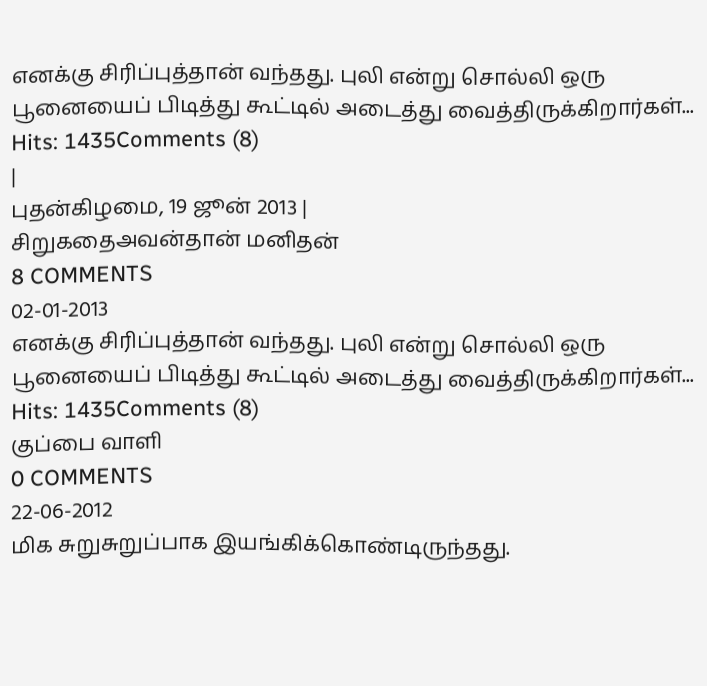எனக்கு சிரிப்புத்தான் வந்தது. புலி என்று சொல்லி ஒரு பூனையைப் பிடித்து கூட்டில் அடைத்து வைத்திருக்கிறார்கள்... Hits: 1435Comments (8)
|
புதன்கிழமை, 19 ஜூன் 2013 |
சிறுகதைஅவன்தான் மனிதன்
8 COMMENTS
02-01-2013
எனக்கு சிரிப்புத்தான் வந்தது. புலி என்று சொல்லி ஒரு பூனையைப் பிடித்து கூட்டில் அடைத்து வைத்திருக்கிறார்கள்... Hits: 1435Comments (8)
குப்பை வாளி
0 COMMENTS
22-06-2012
மிக சுறுசுறுப்பாக இயங்கிக்கொண்டிருந்தது.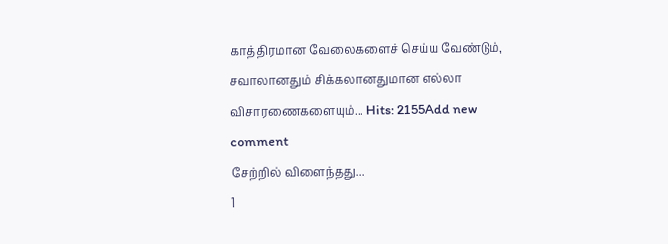காத்திரமான வேலைகளைச் செய்ய வேண்டும், சவாலானதும் சிக்கலானதுமான எல்லா விசாரணைகளையும்... Hits: 2155Add new comment
சேற்றில் விளைந்தது...
1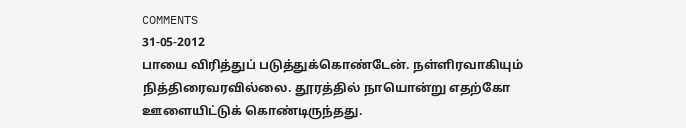COMMENTS
31-05-2012
பாயை விரித்துப் படுத்துக்கொண்டேன். நள்ளிரவாகியும் நித்திரைவரவில்லை. தூரத்தில் நாயொன்று எதற்கோ ஊளையிட்டுக் கொண்டிருந்தது.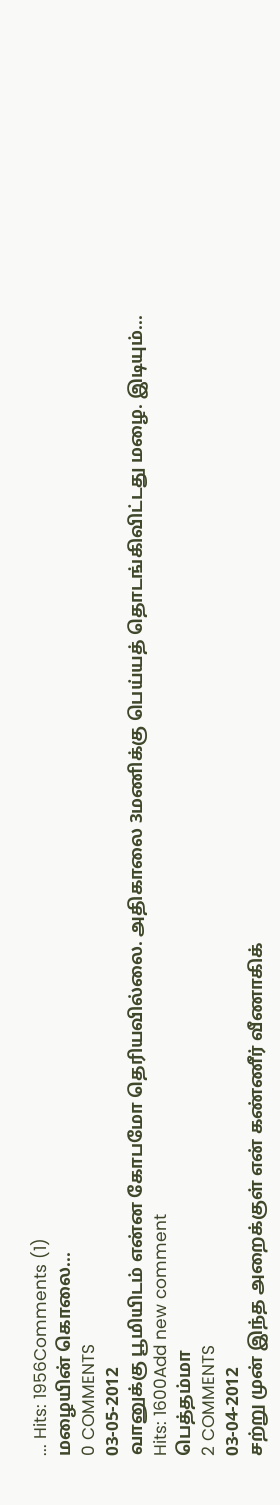... Hits: 1956Comments (1)
மழையின் கொலை...
0 COMMENTS
03-05-2012
வானுக்கு பூமியிடம் என்ன கோபமோ தெரியவில்லை. அதிகாலை 3மணிக்கு பெய்யத் தொடங்கிவிட்டது மழை. இடியும்...
Hits: 1600Add new comment
பெத்தம்மா
2 COMMENTS
03-04-2012
சற்று முன் இந்த அறைக்குள் என் கண்ணீர் வீணாகிக்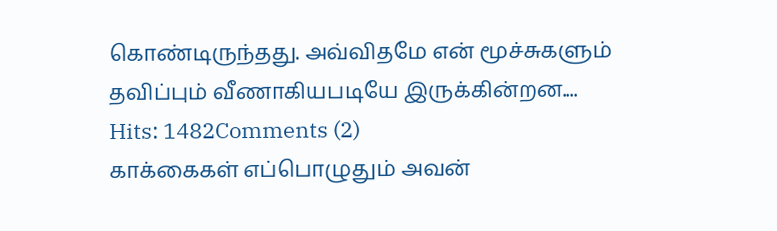கொண்டிருந்தது. அவ்விதமே என் மூச்சுகளும் தவிப்பும் வீணாகியபடியே இருக்கின்றன.... Hits: 1482Comments (2)
காக்கைகள் எப்பொழுதும் அவன்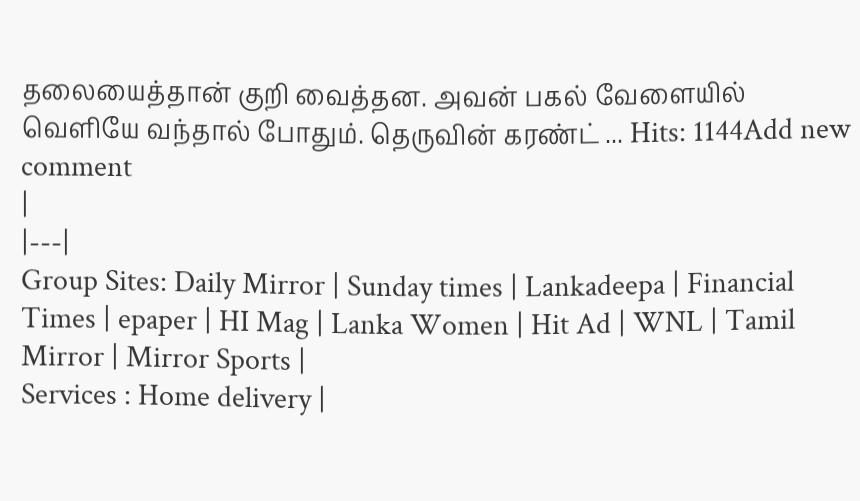தலையைத்தான் குறி வைத்தன. அவன் பகல் வேளையில் வெளியே வந்தால் போதும். தெருவின் கரண்ட் ... Hits: 1144Add new comment
|
|---|
Group Sites: Daily Mirror | Sunday times | Lankadeepa | Financial Times | epaper | HI Mag | Lanka Women | Hit Ad | WNL | Tamil Mirror | Mirror Sports |
Services : Home delivery |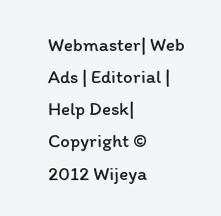Webmaster| Web Ads | Editorial | Help Desk|
Copyright © 2012 Wijeya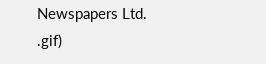Newspapers Ltd.
.gif)